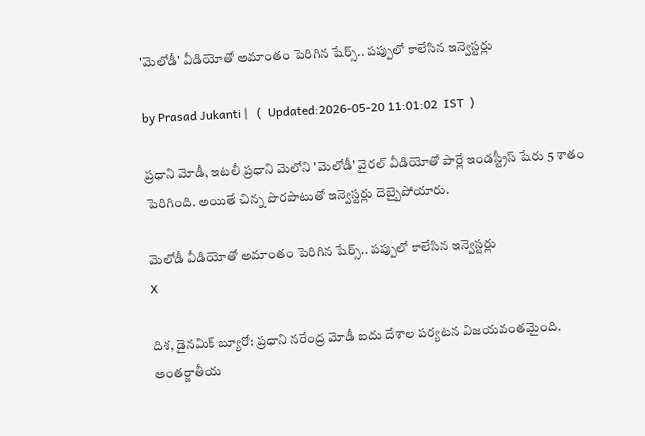'మెలోడీ' వీడియోతో అమాంతం పెరిగిన షేర్స్.. పప్పులో కాలేసిన ఇన్వెస్టర్లు

by Prasad Jukanti |   (  Updated:2026-05-20 11:01:02  IST  )

ప్రధాని మోడీ, ఇటలీ ప్రధాని మెలోని 'మెలోడీ' వైరల్ వీడియోతో పార్లే ఇండస్ట్రీస్ షేరు 5 శాతం పెరిగింది. అయితే చిన్న పొరపాటుతో ఇన్వెస్టర్లు దెబ్బైపోయారు.

మెలోడీ వీడియోతో అమాంతం పెరిగిన షేర్స్.. పప్పులో కాలేసిన ఇన్వెస్టర్లు
X

దిశ, డైనమిక్ బ్యూరో: ప్రధాని నరేంద్ర మోడీ ఐదు దేశాల పర్యటన విజయవంతమైంది. అంతర్జాతీయ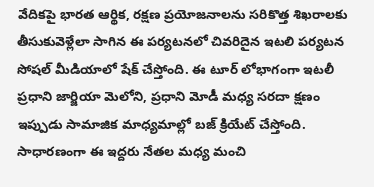వేదికపై భారత ఆర్థిక, రక్షణ ప్రయోజనాలను సరికొత్త శిఖరాలకు తీసుకువెళ్లేలా సాగిన ఈ పర్యటనలో చివరిదైన ఇటలి పర్యటన సోషల్ మీడియాలో షేక్ చేస్తోంది. ఈ టూర్ లోభాగంగా ఇటలీ ప్రధాని జార్జియా మెలోని, ప్రధాని మోడీ మధ్య సరదా క్షణం ఇప్పుడు సామాజిక మాధ్యమాల్లో బజ్ క్రియేట్ చేస్తోంది. సాధారణంగా ఈ ఇద్దరు నేతల మధ్య మంచి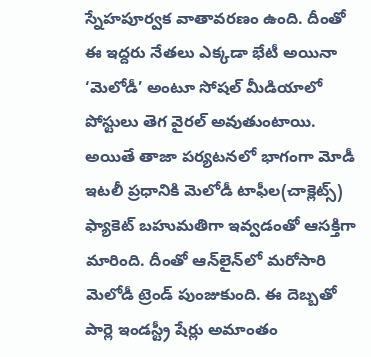స్నేహపూర్వక వాతావరణం ఉంది. దీంతో ఈ ఇద్దరు నేతలు ఎక్కడా భేటీ అయినా ‘మెలోడీ’ అంటూ సోషల్ మీడియాలో పోస్టులు తెగ వైరల్ అవుతుంటాయి. అయితే తాజా పర్యటనలో భాగంగా మోడీ ఇటలీ ప్రధానికి మెలోడీ టాఫీల(చాక్లెట్స్) ఫ్యాకెట్ బహుమతిగా ఇవ్వడంతో ఆసక్తిగా మారింది. దీంతో ఆన్‍లైన్‍లో మరోసారి మెలోడీ ట్రెండ్ పుంజుకుంది. ఈ దెబ్బతో పార్లె ఇండస్ట్రీ షేర్లు అమాంతం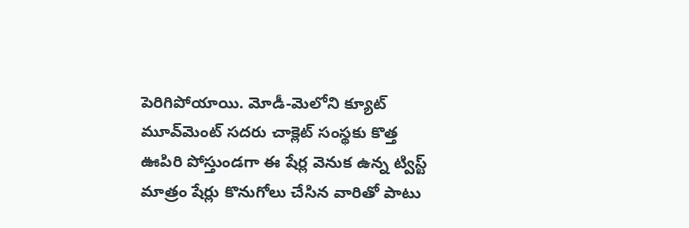పెరిగిపోయాయి. మోడీ-మెలోని క్యూట్ మూవ్‍మెంట్ సదరు చాక్లెట్ సంస్థకు కొత్త ఊపిరి పోస్తుండగా ఈ షేర్ల వెనుక ఉన్న ట్విస్ట్ మాత్రం షేర్లు కొనుగోలు చేసిన వారితో పాటు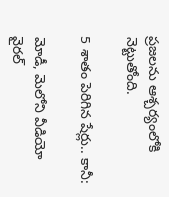ప్రజలను ఆశ్చర్యంలోకి నెట్టుతోంది.

5 శాతం పెరిగిన షేర్లు.. కానీ:

మోడీ, మెలోని వీడియో వైరల్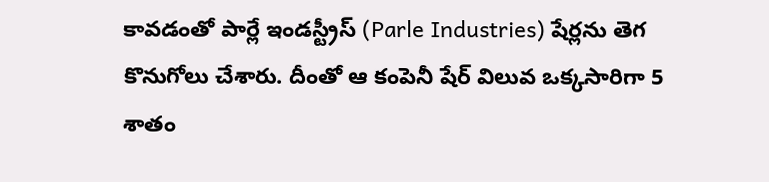కావడంతో పార్లే ఇండస్ట్రీస్ (Parle Industries) షేర్లను తెగ కొనుగోలు చేశారు. దీంతో ఆ కంపెనీ షేర్ విలువ ఒక్కసారిగా 5 శాతం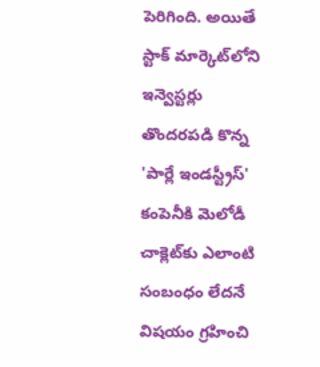పెరిగింది. అయితే స్టాక్ మార్కెట్‌లోని ఇన్వెస్టర్లు తొందరపడి కొన్న 'పార్లే ఇండస్ట్రీస్' కంపెనీకి మెలోడీ చాక్లెట్‌కు ఎలాంటి సంబంధం లేదనే విషయం గ్రహించి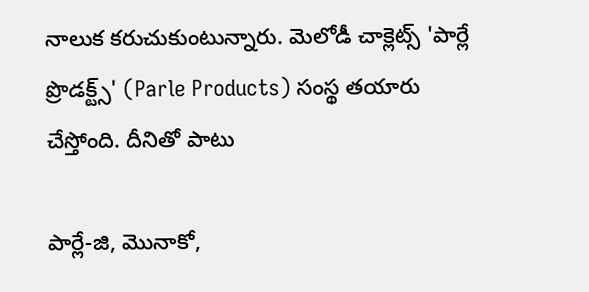నాలుక కరుచుకుంటున్నారు. మెలోడీ చాక్లెట్స్ 'పార్లే ప్రొడక్ట్స్' (Parle Products) సంస్థ తయారు చేస్తోంది. దీనితో పాటు

పార్లే-జి, మొనాకో,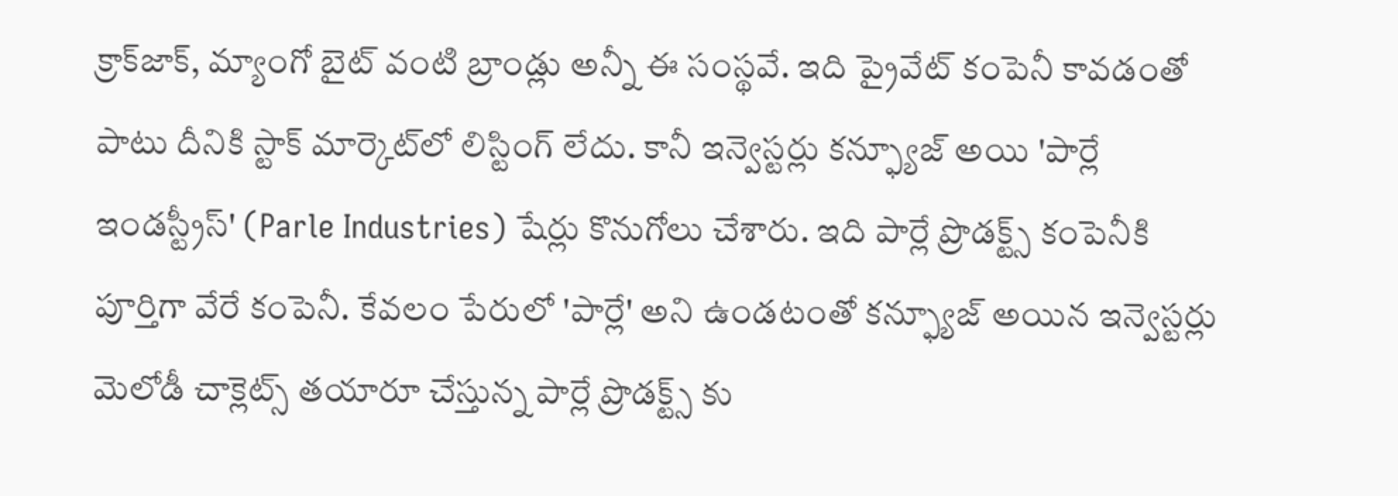క్రాక్‌జాక్, మ్యాంగో బైట్ వంటి బ్రాండ్లు అన్నీ ఈ సంస్థవే. ఇది ప్రైవేట్ కంపెనీ కావడంతో పాటు దీనికి స్టాక్ మార్కెట్‌లో లిస్టింగ్ లేదు. కానీ ఇన్వెస్టర్లు కన్ఫ్యూజ్ అయి 'పార్లే ఇండస్ట్రీస్' (Parle Industries) షేర్లు కొనుగోలు చేశారు. ఇది పార్లే ప్రొడక్ట్స్ కంపెనీకి పూర్తిగా వేరే కంపెనీ. కేవలం పేరులో 'పార్లే' అని ఉండటంతో కన్ఫ్యూజ్ అయిన ఇన్వెస్టర్లు మెలోడీ చాక్లెట్స్ తయారూ చేస్తున్న పార్లే ప్రొడక్ట్స్ కు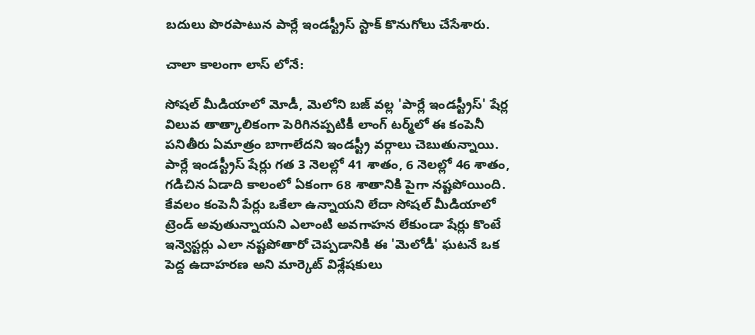బదులు పొరపాటున పార్లే ఇండస్ట్రీస్ స్టాక్ కొనుగోలు చేసేశారు.

చాలా కాలంగా లాస్ లోనే:

సోషల్ మీడియాలో మోడీ, మెలోని బజ్ వల్ల 'పార్లే ఇండస్ట్రీస్' షేర్ల విలువ తాత్కాలికంగా పెరిగినప్పటికీ లాంగ్ టర్మ్‌లో ఈ కంపెనీ పనితీరు ఏమాత్రం బాగాలేదని ఇండస్ట్రీ వర్గాలు చెబుతున్నాయి. పార్లే ఇండస్ట్రీస్ షేర్లు గత 3 నెలల్లో 41 శాతం, 6 నెలల్లో 46 శాతం, గడిచిన ఏడాది కాలంలో ఏకంగా 68 శాతానికి పైగా నష్టపోయింది. కేవలం కంపెనీ పేర్లు ఒకేలా ఉన్నాయని లేదా సోషల్ మీడియాలో ట్రెండ్ అవుతున్నాయని ఎలాంటి అవగాహన లేకుండా షేర్లు కొంటే ఇన్వెస్టర్లు ఎలా నష్టపోతారో చెప్పడానికి ఈ 'మెలోడీ' ఘటనే ఒక పెద్ద ఉదాహరణ అని మార్కెట్ విశ్లేషకులు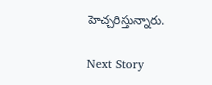హెచ్చరిస్తున్నారు.

Next Story